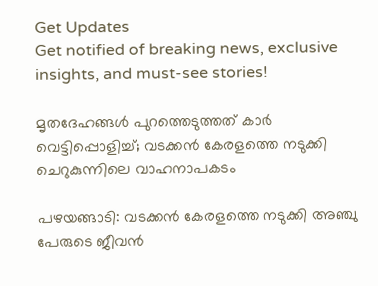Get Updates
Get notified of breaking news, exclusive insights, and must-see stories!

മൃതദേഹങ്ങള്‍ പുറത്തെടുത്തത് കാര്‍ വെട്ടിപ്പൊളിച്ച്; വടക്കന്‍ കേരളത്തെ നടുക്കി ചെറുകുന്നിലെ വാഹനാപകടം

പഴയങ്ങാടി: വടക്കന്‍ കേരളത്തെ നടുക്കി അഞ്ചു പേരുടെ ജീവന്‍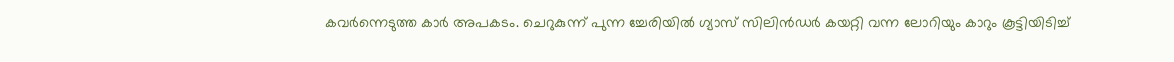കവര്‍ന്നെടുത്ത കാര്‍ അപകടം. ചെറുകുന്ന് പുന്ന ച്ചേരിയില്‍ ഗ്യാസ് സിലിന്‍ഡര്‍ കയറ്റി വന്ന ലോറിയും കാറും കൂട്ടിയിടിച്ച്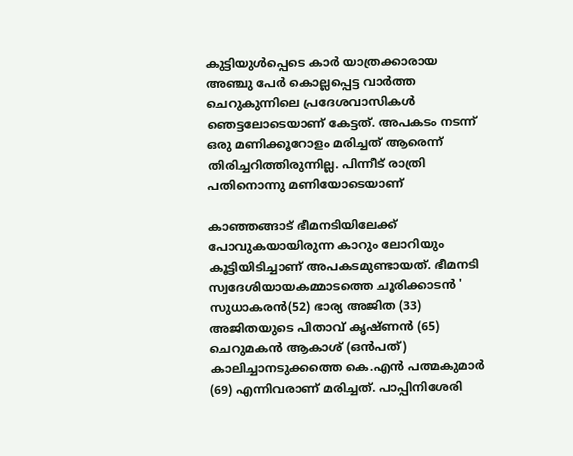കുട്ടിയുള്‍പ്പെടെ കാര്‍ യാത്രക്കാരായ അഞ്ചു പേര്‍ കൊല്ലപ്പെട്ട വാര്‍ത്ത ചെറുകുന്നിലെ പ്രദേശവാസികള്‍ ഞെട്ടലോടെയാണ് കേട്ടത്. അപകടം നടന്ന് ഒരു മണിക്കൂറോളം മരിച്ചത് ആരെന്ന് തിരിച്ചറിത്തിരുന്നില്ല. പിന്നീട് രാത്രി പതിനൊന്നു മണിയോടെയാണ്

കാഞ്ഞങ്ങാട് ഭീമനടിയിലേക്ക് പോവുകയായിരുന്ന കാറും ലോറിയും കൂട്ടിയിടിച്ചാണ് അപകടമുണ്ടായത്. ഭീമനടി സ്വദേശിയായകമ്മാടത്തെ ചൂരിക്കാടന്‍ ' സുധാകരന്‍(52) ഭാര്യ അജിത (33) അജിതയുടെ പിതാവ് കൃഷ്ണന്‍ (65) ചെറുമകന്‍ ആകാശ് (ഒന്‍പത്) കാലിച്ചാനടുക്കത്തെ കെ.എന്‍ പത്മകുമാര്‍ (69) എന്നിവരാണ് മരിച്ചത്. പാപ്പിനിശേരി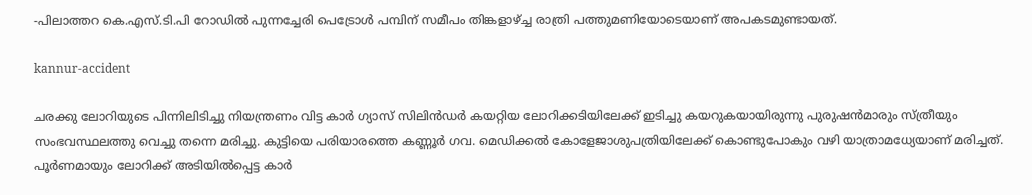-പിലാത്തറ കെ.എസ്.ടി.പി റോഡില്‍ പുന്നച്ചേരി പെട്രോള്‍ പമ്പിന് സമീപം തിങ്കളാഴ്ച്ച രാത്രി പത്തുമണിയോടെയാണ് അപകടമുണ്ടായത്.

kannur-accident

ചരക്കു ലോറിയുടെ പിന്നിലിടിച്ചു നിയന്ത്രണം വിട്ട കാര്‍ ഗ്യാസ് സിലിന്‍ഡര്‍ കയറ്റിയ ലോറിക്കടിയിലേക്ക് ഇടിച്ചു കയറുകയായിരുന്നു പുരുഷന്‍മാരും സ്ത്രീയും സംഭവസ്ഥലത്തു വെച്ചു തന്നെ മരിച്ചു. കുട്ടിയെ പരിയാരത്തെ കണ്ണൂര്‍ ഗവ. മെഡിക്കല്‍ കോളേജാശുപത്രിയിലേക്ക് കൊണ്ടുപോകും വഴി യാത്രാമധ്യേയാണ് മരിച്ചത്. പൂര്‍ണമായും ലോറിക്ക് അടിയില്‍പ്പെട്ട കാര്‍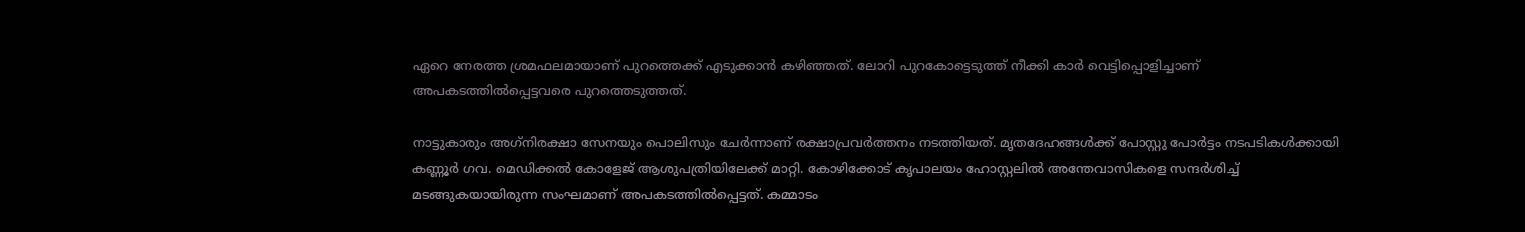ഏറെ നേരത്ത ശ്രമഫലമായാണ് പുറത്തെക്ക് എടുക്കാന്‍ കഴിഞ്ഞത്. ലോറി പുറകോട്ടെടുത്ത് നീക്കി കാര്‍ വെട്ടിപ്പൊളിച്ചാണ് അപകടത്തില്‍പ്പെട്ടവരെ പുറത്തെടുത്തത്.

നാട്ടുകാരും അഗ്‌നിരക്ഷാ സേനയും പൊലിസും ചേര്‍ന്നാണ് രക്ഷാപ്രവര്‍ത്തനം നടത്തിയത്. മൃതദേഹങ്ങള്‍ക്ക് പോസ്റ്റു പോര്‍ട്ടം നടപടികള്‍ക്കായി കണ്ണൂര്‍ ഗവ. മെഡിക്കല്‍ കോളേജ് ആശുപത്രിയിലേക്ക് മാറ്റി. കോഴിക്കോട് കൃപാലയം ഹോസ്റ്റലില്‍ അന്തേവാസികളെ സന്ദര്‍ശിച്ച് മടങ്ങുകയായിരുന്ന സംഘമാണ് അപകടത്തില്‍പ്പെട്ടത്. കമ്മാടം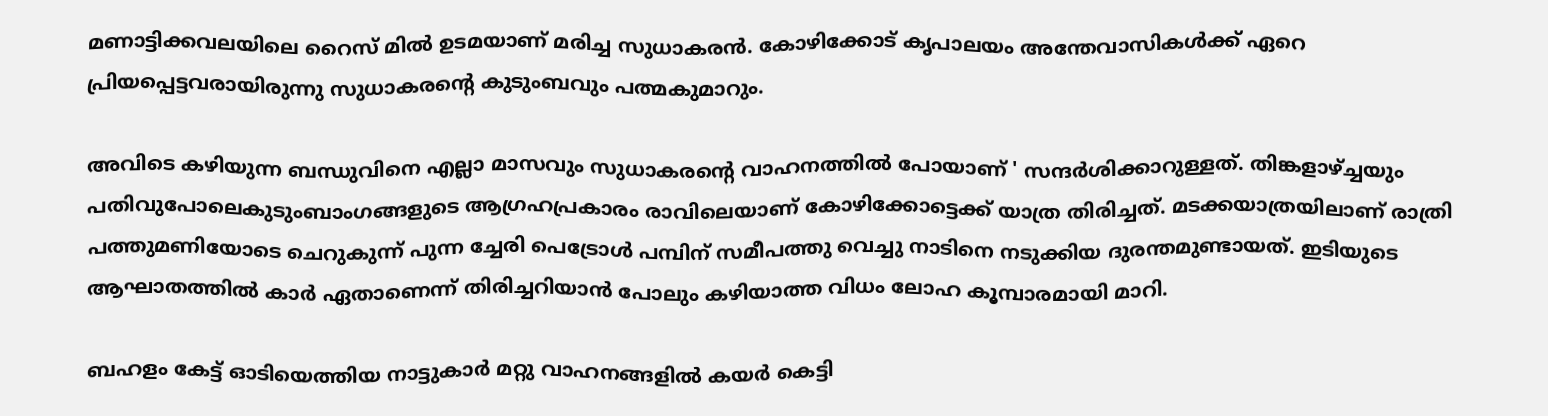മണാട്ടിക്കവലയിലെ റൈസ് മില്‍ ഉടമയാണ് മരിച്ച സുധാകരന്‍. കോഴിക്കോട് കൃപാലയം അന്തേവാസികള്‍ക്ക് ഏറെ പ്രിയപ്പെട്ടവരായിരുന്നു സുധാകരന്റെ കുടുംബവും പത്മകുമാറും.

അവിടെ കഴിയുന്ന ബന്ധുവിനെ എല്ലാ മാസവും സുധാകരന്റെ വാഹനത്തില്‍ പോയാണ് ' സന്ദര്‍ശിക്കാറുള്ളത്. തിങ്കളാഴ്ച്ചയും പതിവുപോലെകുടുംബാംഗങ്ങളുടെ ആഗ്രഹപ്രകാരം രാവിലെയാണ് കോഴിക്കോട്ടെക്ക് യാത്ര തിരിച്ചത്. മടക്കയാത്രയിലാണ് രാത്രി പത്തുമണിയോടെ ചെറുകുന്ന് പുന്ന ച്ചേരി പെട്രോള്‍ പമ്പിന് സമീപത്തു വെച്ചു നാടിനെ നടുക്കിയ ദുരന്തമുണ്ടായത്. ഇടിയുടെ ആഘാതത്തില്‍ കാര്‍ ഏതാണെന്ന് തിരിച്ചറിയാന്‍ പോലും കഴിയാത്ത വിധം ലോഹ കൂമ്പാരമായി മാറി.

ബഹളം കേട്ട് ഓടിയെത്തിയ നാട്ടുകാര്‍ മറ്റു വാഹനങ്ങളില്‍ കയര്‍ കെട്ടി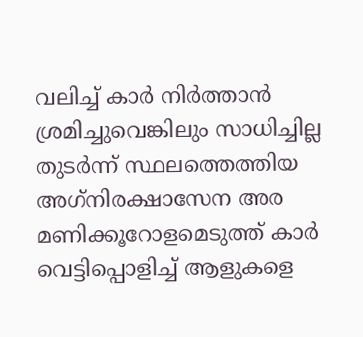വലിച്ച് കാര്‍ നിര്‍ത്താന്‍ ശ്രമിച്ചുവെങ്കിലും സാധിച്ചില്ല തുടര്‍ന്ന് സ്ഥലത്തെത്തിയ അഗ്‌നിരക്ഷാസേന അര മണിക്കൂറോളമെടുത്ത് കാര്‍ വെട്ടിപ്പൊളിച്ച് ആളുകളെ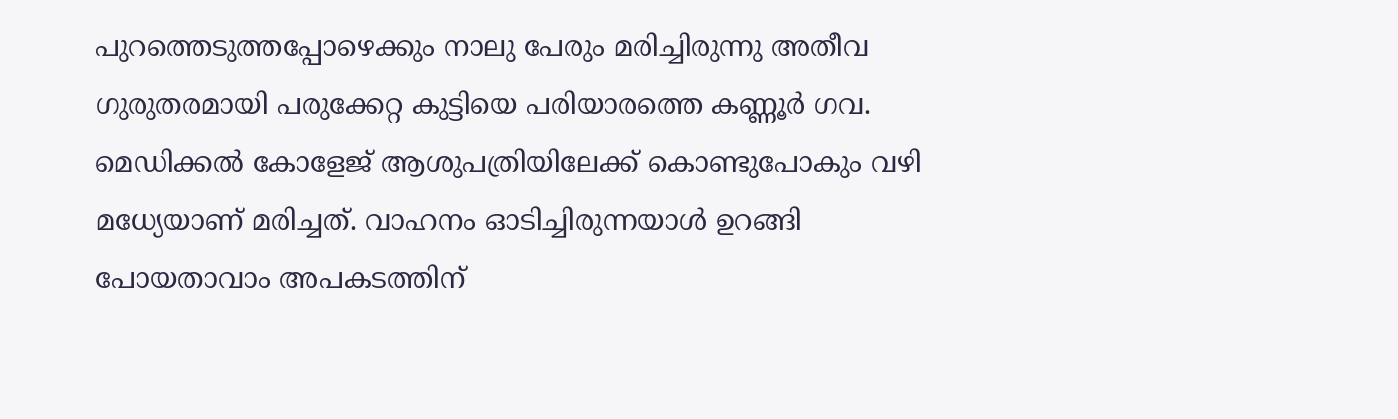പുറത്തെടുത്തപ്പോഴെക്കും നാലു പേരും മരിച്ചിരുന്നു അതീവ ഗുരുതരമായി പരുക്കേറ്റ കുട്ടിയെ പരിയാരത്തെ കണ്ണൂര്‍ ഗവ. മെഡിക്കല്‍ കോളേജ് ആശുപത്രിയിലേക്ക് കൊണ്ടുപോകും വഴി മധ്യേയാണ് മരിച്ചത്. വാഹനം ഓടിച്ചിരുന്നയാള്‍ ഉറങ്ങി പോയതാവാം അപകടത്തിന്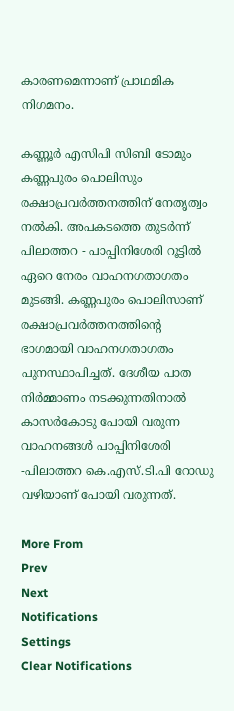കാരണമെന്നാണ് പ്രാഥമിക നിഗമനം.

കണ്ണൂര്‍ എസിപി സിബി ടോമും കണ്ണപുരം പൊലിസും രക്ഷാപ്രവര്‍ത്തനത്തിന് നേതൃത്വം നല്‍കി. അപകടത്തെ തുടര്‍ന്ന് പിലാത്തറ - പാപ്പിനിശേരി റൂട്ടില്‍ ഏറെ നേരം വാഹനഗതാഗതം മുടങ്ങി. കണ്ണപുരം പൊലിസാണ് രക്ഷാപ്രവര്‍ത്തനത്തിന്റെ ഭാഗമായി വാഹനഗതാഗതം പുനസ്ഥാപിച്ചത്. ദേശീയ പാത നിര്‍മ്മാണം നടക്കുന്നതിനാല്‍ കാസര്‍കോടു പോയി വരുന്ന വാഹനങ്ങള്‍ പാപ്പിനിശേരി -പിലാത്തറ കെ.എസ്.ടി.പി റോഡു വഴിയാണ് പോയി വരുന്നത്.

More From
Prev
Next
Notifications
Settings
Clear Notifications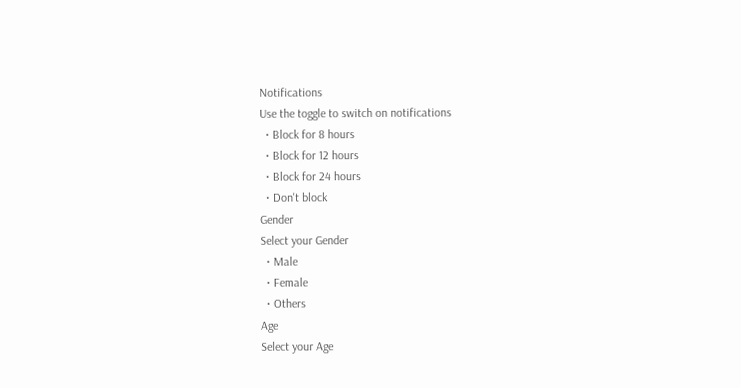Notifications
Use the toggle to switch on notifications
  • Block for 8 hours
  • Block for 12 hours
  • Block for 24 hours
  • Don't block
Gender
Select your Gender
  • Male
  • Female
  • Others
Age
Select your Age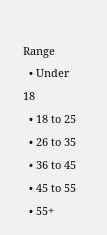Range
  • Under 18
  • 18 to 25
  • 26 to 35
  • 36 to 45
  • 45 to 55
  • 55+